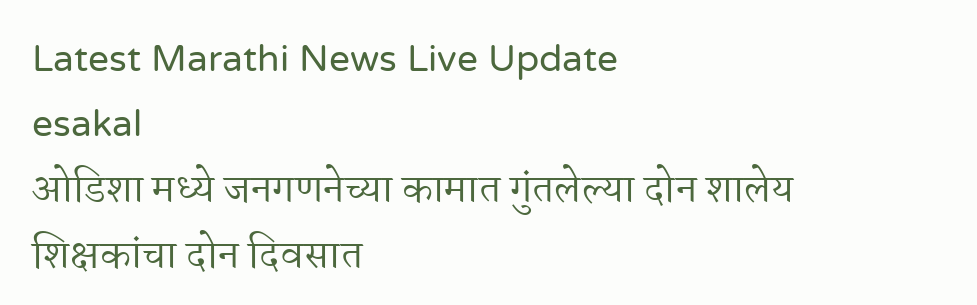Latest Marathi News Live Update
esakal
ओडिशा मध्ये जनगणनेच्या कामात गुंतलेल्या दोन शालेय शिक्षकांचा दोन दिवसात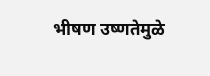भीषण उष्णतेमुळे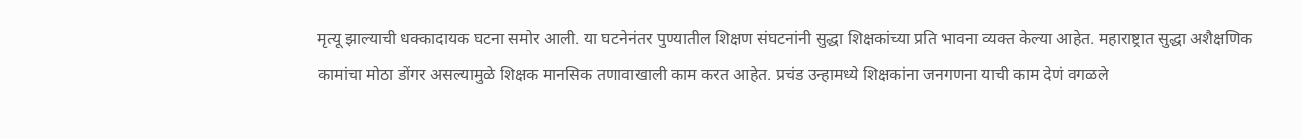मृत्यू झाल्याची धक्कादायक घटना समोर आली. या घटनेनंतर पुण्यातील शिक्षण संघटनांनी सुद्धा शिक्षकांच्या प्रति भावना व्यक्त केल्या आहेत. महाराष्ट्रात सुद्धा अशैक्षणिक कामांचा मोठा डोंगर असल्यामुळे शिक्षक मानसिक तणावाखाली काम करत आहेत. प्रचंड उन्हामध्ये शिक्षकांना जनगणना याची काम देणं वगळले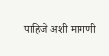पाहिजे अशी मागणी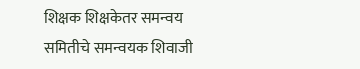शिक्षक शिक्षकेतर समन्वय समितीचे समन्वयक शिवाजी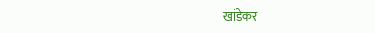खांडेकर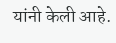यांनी केली आहे.